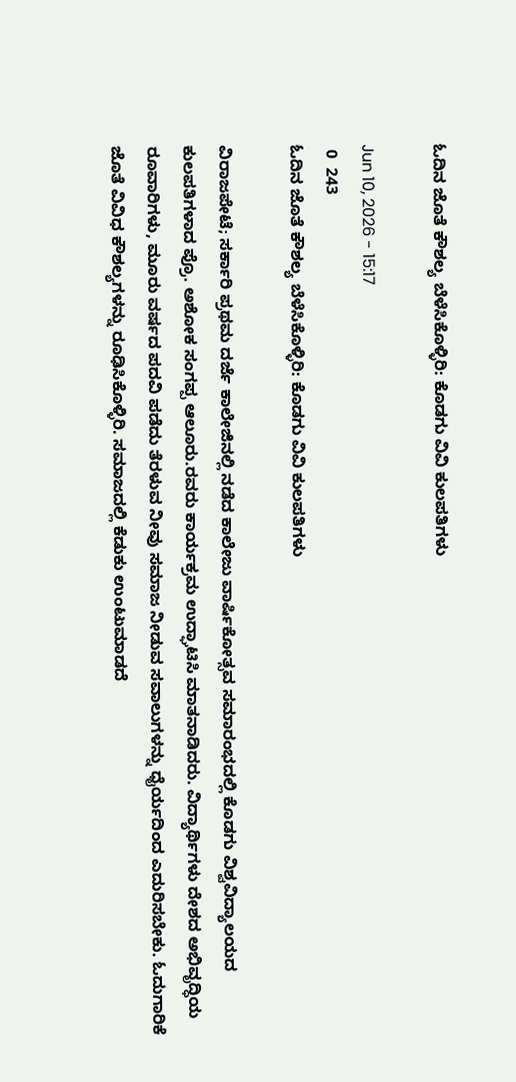ಓದಿನ ಜೊತೆ ಕೌಶಲ್ಯ ಬೆಳೆಸಿಕೊಳ್ಳಿರಿ: ಕೊಡಗು ವಿವಿ ಕುಲಪತಿಗಳು

Jun 10, 2026 - 15:17
 0  243
ಓದಿನ ಜೊತೆ ಕೌಶಲ್ಯ ಬೆಳೆಸಿಕೊಳ್ಳಿರಿ: ಕೊಡಗು ವಿವಿ ಕುಲಪತಿಗಳು

ವಿರಾಜಪೇಟೆ; ಸರ್ಕಾರಿ ಪ್ರಥಮ ದರ್ಜೆ ಕಾಲೇಜಿನಲ್ಲಿ ನಡೆದ ಕಾಲೇಜು ವಾರ್ಷಿಕೋತ್ಸವ ಸಮಾರಂಭದಲ್ಲಿ ಕೊಡಗು ವಿಶ್ವವಿದ್ಯಾಲಯದ ಕುಲಪತಿಗಳಾದ ಪ್ರೊ. ಅಶೋಕ ಸಂಗಪ್ಪ ಆಲೂರು.ರವರು ಕಾರ್ಯಕ್ರಮ ಉದ್ಘಾಟಿಸಿ ಮಾತನಾಡಿದರು. ವಿದ್ಯಾರ್ಥಿಗಳು ದೇಶದ ಅಭಿವೃದ್ಧಿಯ ರೂವಾರಿಗಳು, ಮೂರು ವರ್ಷದ ಪದವಿ ಪಡೆದು ತೆರಳುವ ನೀವು ಸಮಾಜ ನೀಡುವ ಸವಾಲುಗಳನ್ನು ಧೈರ್ಯದಿಂದ ಎದುರಿಸಬೇಕು. ಓದುಗಾರಿಕೆ ಜೊತೆ ವಿವಿಧ ಕೌಶಲ್ಯಗಳನ್ನು ರೂಢಿಸಿಕೊಳ್ಳಿರಿ. ಸಮಾಜದಲ್ಲಿ ಕೆಡುಕು ಉಂಟುಮಾಡದೆ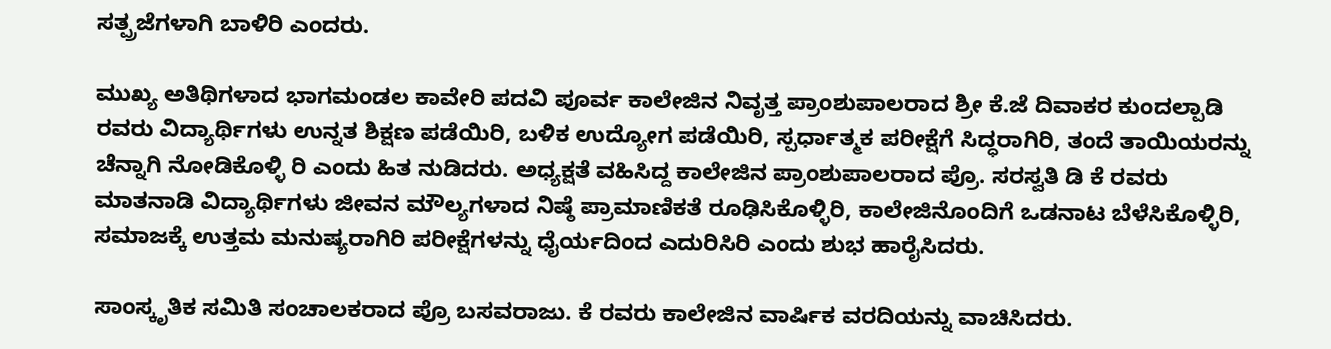ಸತ್ಪ್ರಜೆಗಳಾಗಿ ಬಾಳಿರಿ ಎಂದರು.

ಮುಖ್ಯ ಅತಿಥಿಗಳಾದ ಭಾಗಮಂಡಲ ಕಾವೇರಿ ಪದವಿ ಪೂರ್ವ ಕಾಲೇಜಿನ ನಿವೃತ್ತ ಪ್ರಾಂಶುಪಾಲರಾದ ಶ್ರೀ ಕೆ.ಜೆ ದಿವಾಕರ ಕುಂದಲ್ಪಾಡಿ ರವರು ವಿದ್ಯಾರ್ಥಿಗಳು ಉನ್ನತ ಶಿಕ್ಷಣ ಪಡೆಯಿರಿ, ಬಳಿಕ ಉದ್ಯೋಗ ಪಡೆಯಿರಿ, ಸ್ಪರ್ಧಾತ್ಮಕ ಪರೀಕ್ಷೆಗೆ ಸಿದ್ಧರಾಗಿರಿ, ತಂದೆ ತಾಯಿಯರನ್ನು ಚೆನ್ನಾಗಿ ನೋಡಿಕೊಳ್ಳಿ ರಿ ಎಂದು ಹಿತ ನುಡಿದರು. ಅಧ್ಯಕ್ಷತೆ ವಹಿಸಿದ್ದ ಕಾಲೇಜಿನ ಪ್ರಾಂಶುಪಾಲರಾದ ಪ್ರೊ. ಸರಸ್ವತಿ ಡಿ ಕೆ ರವರು ಮಾತನಾಡಿ ವಿದ್ಯಾರ್ಥಿಗಳು ಜೀವನ ಮೌಲ್ಯಗಳಾದ ನಿಷ್ಠೆ ಪ್ರಾಮಾಣಿಕತೆ ರೂಢಿಸಿಕೊಳ್ಳಿರಿ, ಕಾಲೇಜಿನೊಂದಿಗೆ ಒಡನಾಟ ಬೆಳೆಸಿಕೊಳ್ಳಿರಿ, ಸಮಾಜಕ್ಕೆ ಉತ್ತಮ ಮನುಷ್ಯರಾಗಿರಿ ಪರೀಕ್ಷೆಗಳನ್ನು ಧೈರ್ಯದಿಂದ ಎದುರಿಸಿರಿ ಎಂದು ಶುಭ ಹಾರೈಸಿದರು.

ಸಾಂಸ್ಕೃತಿಕ ಸಮಿತಿ ಸಂಚಾಲಕರಾದ ಪ್ರೊ ಬಸವರಾಜು. ಕೆ ರವರು ಕಾಲೇಜಿನ ವಾರ್ಷಿಕ ವರದಿಯನ್ನು ವಾಚಿಸಿದರು.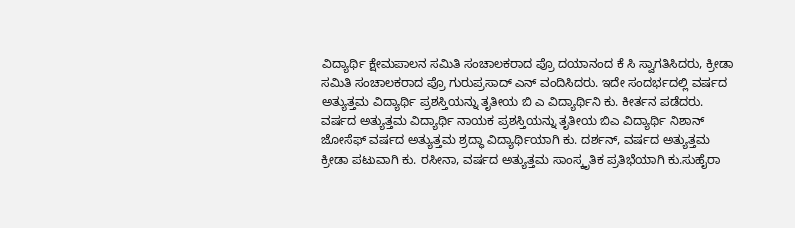ವಿದ್ಯಾರ್ಥಿ ಕ್ಷೇಮಪಾಲನ ಸಮಿತಿ ಸಂಚಾಲಕರಾದ ಪ್ರೊ ದಯಾನಂದ ಕೆ ಸಿ ಸ್ವಾಗತಿಸಿದರು, ಕ್ರೀಡಾ ಸಮಿತಿ ಸಂಚಾಲಕರಾದ ಪ್ರೊ ಗುರುಪ್ರಸಾದ್ ಎನ್ ವಂದಿಸಿದರು. ಇದೇ ಸಂದರ್ಭದಲ್ಲಿ ವರ್ಷದ ಅತ್ಯುತ್ತಮ ವಿದ್ಯಾರ್ಥಿ ಪ್ರಶಸ್ತಿಯನ್ನು ತೃತೀಯ ಬಿ ಎ ವಿದ್ಯಾರ್ಥಿನಿ ಕು. ಕೀರ್ತನ ಪಡೆದರು. ವರ್ಷದ ಅತ್ಯುತ್ತಮ ವಿದ್ಯಾರ್ಥಿ ನಾಯಕ ಪ್ರಶಸ್ತಿಯನ್ನು ತೃತೀಯ ಬಿಎ ವಿದ್ಯಾರ್ಥಿ ನಿಶಾನ್ ಜೋಸೆಫ್ ವರ್ಷದ ಅತ್ಯುತ್ತಮ ಶ್ರದ್ಧಾ ವಿದ್ಯಾರ್ಥಿಯಾಗಿ ಕು. ದರ್ಶನ್, ವರ್ಷದ ಅತ್ಯುತ್ತಮ ಕ್ರೀಡಾ ಪಟುವಾಗಿ ಕು. ರಸೀನಾ, ವರ್ಷದ ಅತ್ಯುತ್ತಮ ಸಾಂಸ್ಕೃತಿಕ ಪ್ರತಿಭೆಯಾಗಿ ಕು.ಸುಹೈರಾ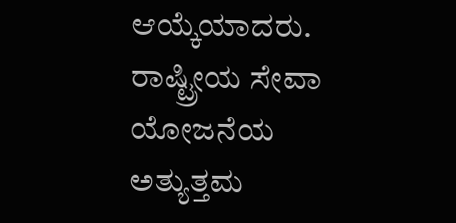ಆಯ್ಕೆಯಾದರು. ರಾಷ್ಟ್ರೀಯ ಸೇವಾ ಯೋಜನೆಯ ಅತ್ಯುತ್ತಮ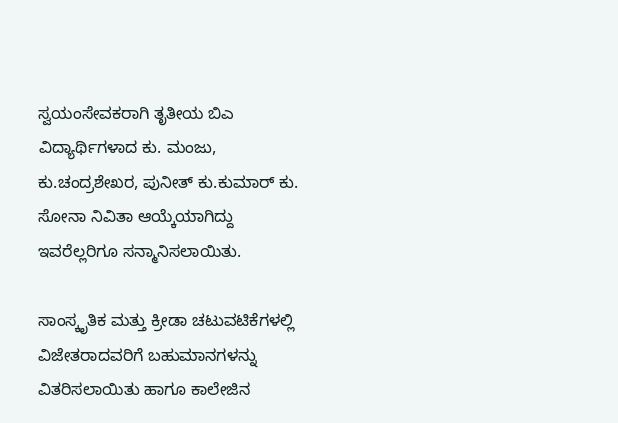ಸ್ವಯಂಸೇವಕರಾಗಿ ತೃತೀಯ ಬಿಎ ವಿದ್ಯಾರ್ಥಿಗಳಾದ ಕು. ಮಂಜು, ಕು.ಚಂದ್ರಶೇಖರ, ಪುನೀತ್ ಕು.ಕುಮಾರ್ ಕು. ಸೋನಾ ನಿವಿತಾ ಆಯ್ಕೆಯಾಗಿದ್ದು ಇವರೆಲ್ಲರಿಗೂ ಸನ್ಮಾನಿಸಲಾಯಿತು.

ಸಾಂಸ್ಕೃತಿಕ ಮತ್ತು ಕ್ರೀಡಾ ಚಟುವಟಿಕೆಗಳಲ್ಲಿ ವಿಜೇತರಾದವರಿಗೆ ಬಹುಮಾನಗಳನ್ನು ವಿತರಿಸಲಾಯಿತು ಹಾಗೂ ಕಾಲೇಜಿನ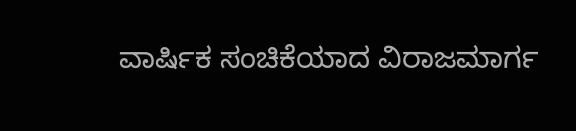ವಾರ್ಷಿಕ ಸಂಚಿಕೆಯಾದ ವಿರಾಜಮಾರ್ಗ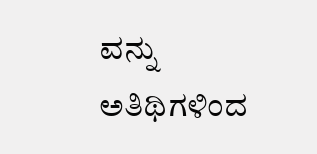ವನ್ನು ಅತಿಥಿಗಳಿಂದ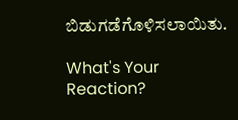ಬಿಡುಗಡೆಗೊಳಿಸಲಾಯಿತು.

What's Your Reaction?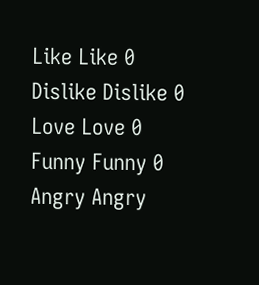Like Like 0
Dislike Dislike 0
Love Love 0
Funny Funny 0
Angry Angry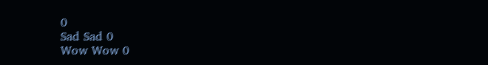0
Sad Sad 0
Wow Wow 0